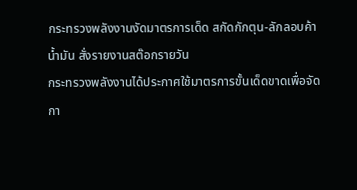กระทรวงพลังงานงัดมาตรการเด็ด สกัดกักตุน-ลักลอบค้าน้ำมัน สั่งรายงานสต๊อกรายวัน
กระทรวงพลังงานได้ประกาศใช้มาตรการขั้นเด็ดขาดเพื่อจัดกา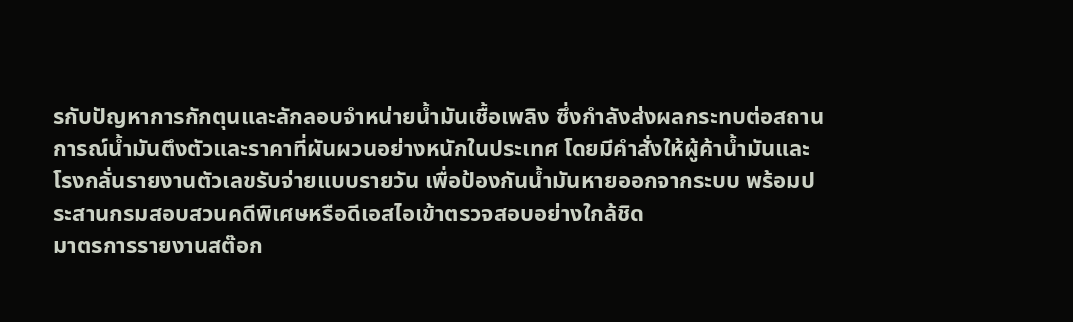รกับปัญหาการกักตุนและลักลอบจำหน่ายน้ำมันเชื้อเพลิง ซึ่งกำลังส่งผลกระทบต่อสถานการณ์น้ำมันตึงตัวและราคาที่ผันผวนอย่างหนักในประเทศ โดยมีคำสั่งให้ผู้ค้าน้ำมันและโรงกลั่นรายงานตัวเลขรับจ่ายแบบรายวัน เพื่อป้องกันน้ำมันหายออกจากระบบ พร้อมประสานกรมสอบสวนคดีพิเศษหรือดีเอสไอเข้าตรวจสอบอย่างใกล้ชิด
มาตรการรายงานสต๊อก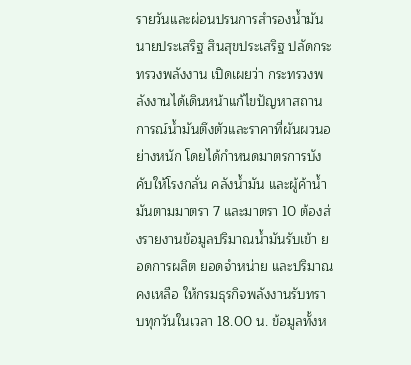รายวันและผ่อนปรนการสำรองน้ำมัน
นายประเสริฐ สินสุขประเสริฐ ปลัดกระทรวงพลังงาน เปิดเผยว่า กระทรวงพลังงานได้เดินหน้าแก้ไขปัญหาสถานการณ์น้ำมันตึงตัวและราคาที่ผันผวนอย่างหนัก โดยได้กำหนดมาตรการบังคับให้โรงกลั่น คลังน้ำมัน และผู้ค้าน้ำมันตามมาตรา 7 และมาตรา 10 ต้องส่งรายงานข้อมูลปริมาณน้ำมันรับเข้า ยอดการผลิต ยอดจำหน่าย และปริมาณคงเหลือ ให้กรมธุรกิจพลังงานรับทราบทุกวันในเวลา 18.00 น. ข้อมูลทั้งห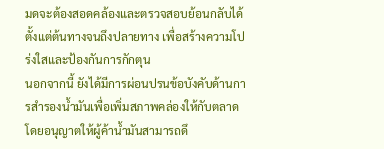มดจะต้องสอดคล้องและตรวจสอบย้อนกลับได้ตั้งแต่ต้นทางจนถึงปลายทาง เพื่อสร้างความโปร่งใสและป้องกันการกักตุน
นอกจากนี้ ยังได้มีการผ่อนปรนข้อบังคับด้านการสำรองน้ำมันเพื่อเพิ่มสภาพคล่องให้กับตลาด โดยอนุญาตให้ผู้ค้าน้ำมันสามารถดึ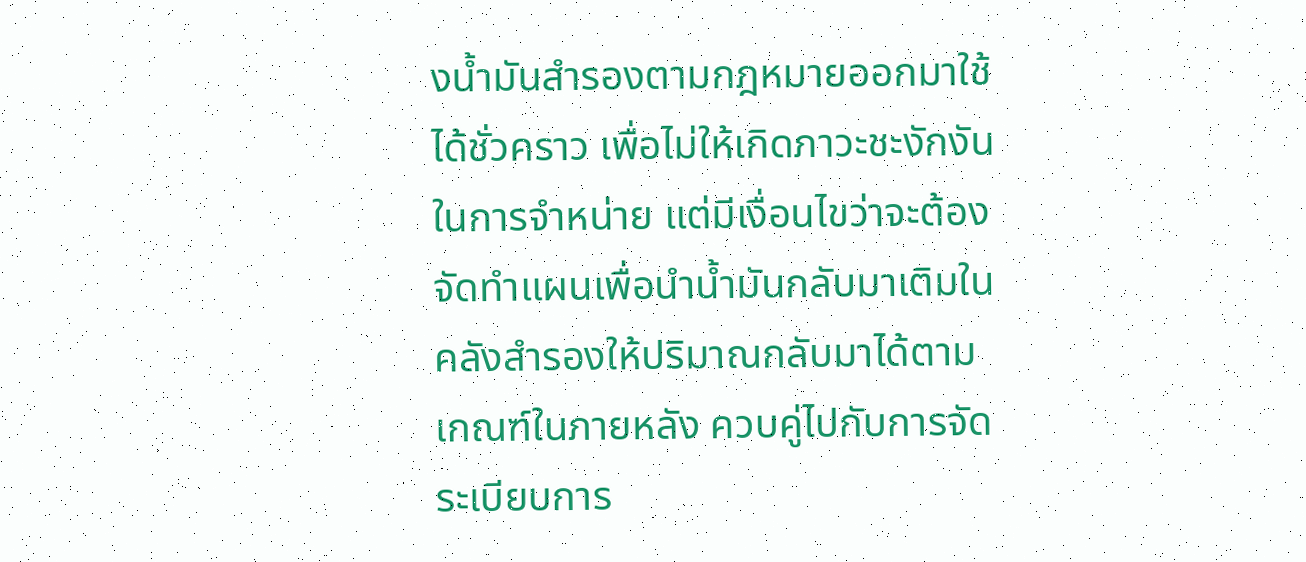งน้ำมันสำรองตามกฎหมายออกมาใช้ได้ชั่วคราว เพื่อไม่ให้เกิดภาวะชะงักงันในการจำหน่าย แต่มีเงื่อนไขว่าจะต้องจัดทำแผนเพื่อนำน้ำมันกลับมาเติมในคลังสำรองให้ปริมาณกลับมาได้ตามเกณฑ์ในภายหลัง ควบคู่ไปกับการจัดระเบียบการ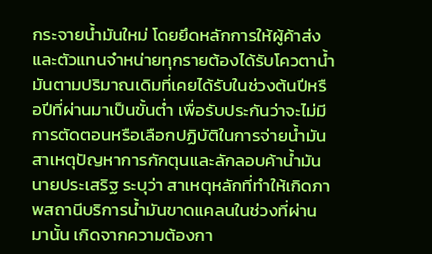กระจายน้ำมันใหม่ โดยยึดหลักการให้ผู้ค้าส่งและตัวแทนจำหน่ายทุกรายต้องได้รับโควตาน้ำมันตามปริมาณเดิมที่เคยได้รับในช่วงต้นปีหรือปีที่ผ่านมาเป็นขั้นต่ำ เพื่อรับประกันว่าจะไม่มีการตัดตอนหรือเลือกปฏิบัติในการจ่ายน้ำมัน
สาเหตุปัญหาการกักตุนและลักลอบค้าน้ำมัน
นายประเสริฐ ระบุว่า สาเหตุหลักที่ทำให้เกิดภาพสถานีบริการน้ำมันขาดแคลนในช่วงที่ผ่านมานั้น เกิดจากความต้องกา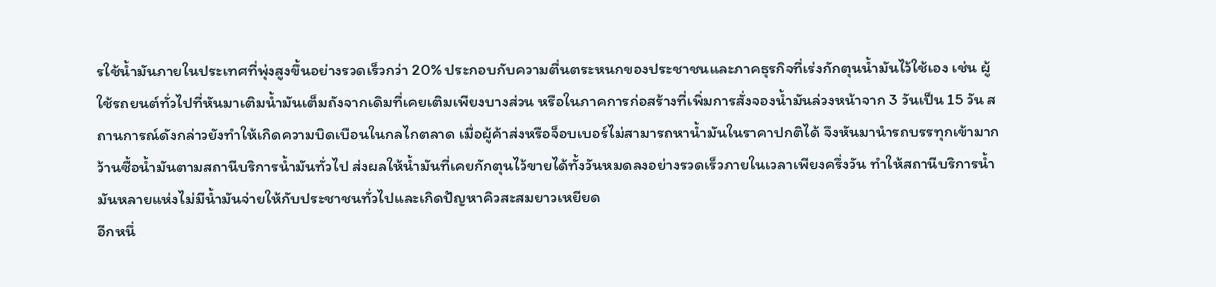รใช้น้ำมันภายในประเทศที่พุ่งสูงขึ้นอย่างรวดเร็วกว่า 20% ประกอบกับความตื่นตระหนกของประชาชนและภาคธุรกิจที่เร่งกักตุนน้ำมันไว้ใช้เอง เช่น ผู้ใช้รถยนต์ทั่วไปที่หันมาเติมน้ำมันเต็มถังจากเดิมที่เคยเติมเพียงบางส่วน หรือในภาคการก่อสร้างที่เพิ่มการสั่งจองน้ำมันล่วงหน้าจาก 3 วันเป็น 15 วัน สถานการณ์ดังกล่าวยังทำให้เกิดความบิดเบือนในกลไกตลาด เมื่อผู้ค้าส่งหรือจ็อบเบอร์ไม่สามารถหาน้ำมันในราคาปกติได้ จึงหันมานำรถบรรทุกเข้ามากว้านซื้อน้ำมันตามสถานีบริการน้ำมันทั่วไป ส่งผลให้น้ำมันที่เคยกักตุนไว้ขายได้ทั้งวันหมดลงอย่างรวดเร็วภายในเวลาเพียงครึ่งวัน ทำให้สถานีบริการน้ำมันหลายแห่งไม่มีน้ำมันจ่ายให้กับประชาชนทั่วไปและเกิดปัญหาคิวสะสมยาวเหยียด
อีกหนึ่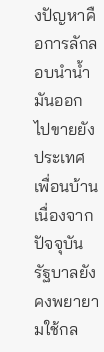งปัญหาคือการลักลอบนำน้ำมันออกไปขายยังประเทศเพื่อนบ้าน เนื่องจากปัจจุบันรัฐบาลยังคงพยายามใช้กล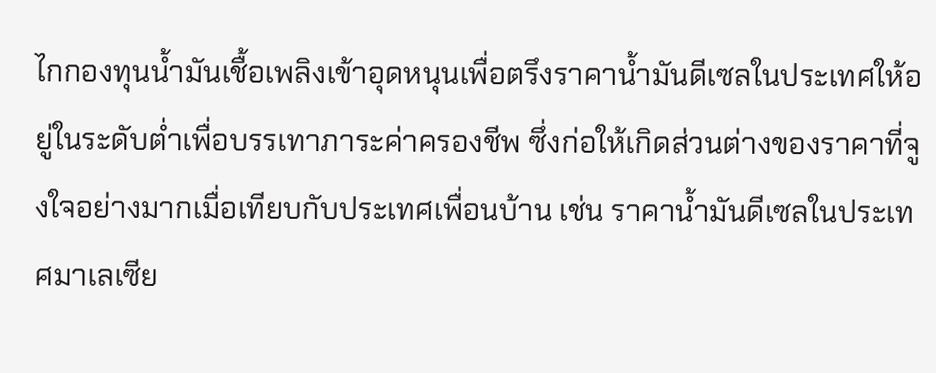ไกกองทุนน้ำมันเชื้อเพลิงเข้าอุดหนุนเพื่อตรึงราคาน้ำมันดีเซลในประเทศให้อยู่ในระดับต่ำเพื่อบรรเทาภาระค่าครองชีพ ซึ่งก่อให้เกิดส่วนต่างของราคาที่จูงใจอย่างมากเมื่อเทียบกับประเทศเพื่อนบ้าน เช่น ราคาน้ำมันดีเซลในประเทศมาเลเซีย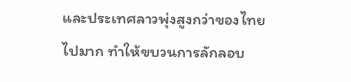และประเทศลาวพุ่งสูงกว่าของไทยไปมาก ทำให้ขบวนการลักลอบ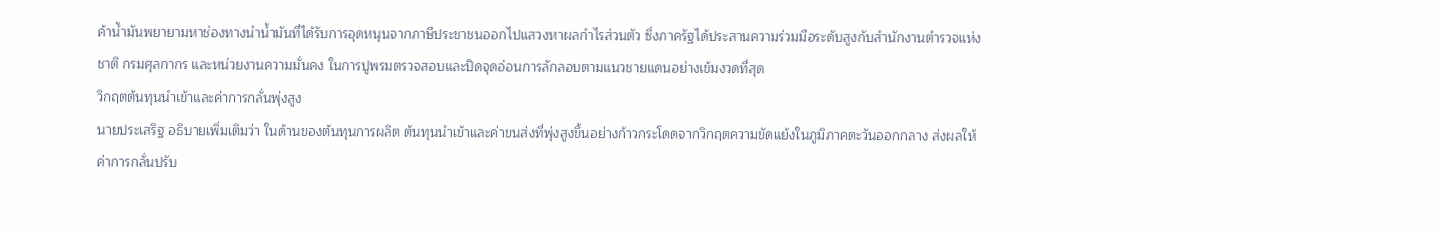ค้าน้ำมันพยายามหาช่องทางนำน้ำมันที่ได้รับการอุดหนุนจากภาษีประชาชนออกไปแสวงหาผลกำไรส่วนตัว ซึ่งภาครัฐได้ประสานความร่วมมือระดับสูงกับสำนักงานตำรวจแห่งชาติ กรมศุลกากร และหน่วยงานความมั่นคง ในการปูพรมตรวจสอบและปิดจุดอ่อนการลักลอบตามแนวชายแดนอย่างเข้มงวดที่สุด
วิกฤตต้นทุนนำเข้าและค่าการกลั่นพุ่งสูง
นายประเสริฐ อธิบายเพิ่มเติมว่า ในด้านของต้นทุนการผลิต ต้นทุนนำเข้าและค่าขนส่งที่พุ่งสูงขึ้นอย่างก้าวกระโดดจากวิกฤตความขัดแย้งในภูมิภาคตะวันออกกลาง ส่งผลให้ค่าการกลั่นปรับ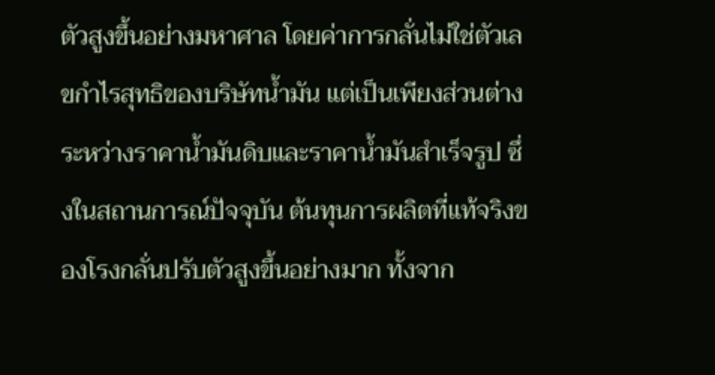ตัวสูงขึ้นอย่างมหาศาล โดยค่าการกลั่นไม่ใช่ตัวเลขกำไรสุทธิของบริษัทน้ำมัน แต่เป็นเพียงส่วนต่างระหว่างราคาน้ำมันดิบและราคาน้ำมันสำเร็จรูป ซึ่งในสถานการณ์ปัจจุบัน ต้นทุนการผลิตที่แท้จริงของโรงกลั่นปรับตัวสูงขึ้นอย่างมาก ทั้งจาก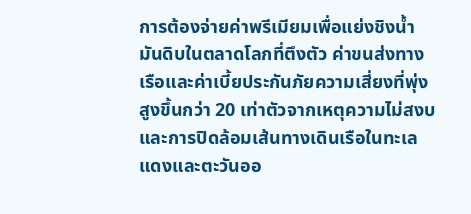การต้องจ่ายค่าพรีเมียมเพื่อแย่งชิงน้ำมันดิบในตลาดโลกที่ตึงตัว ค่าขนส่งทางเรือและค่าเบี้ยประกันภัยความเสี่ยงที่พุ่งสูงขึ้นกว่า 20 เท่าตัวจากเหตุความไม่สงบและการปิดล้อมเส้นทางเดินเรือในทะเลแดงและตะวันออ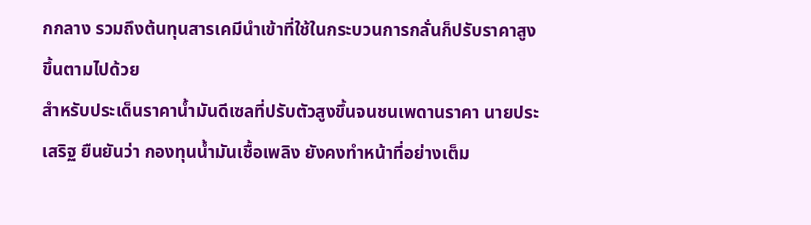กกลาง รวมถึงต้นทุนสารเคมีนำเข้าที่ใช้ในกระบวนการกลั่นก็ปรับราคาสูงขึ้นตามไปด้วย
สำหรับประเด็นราคาน้ำมันดีเซลที่ปรับตัวสูงขึ้นจนชนเพดานราคา นายประเสริฐ ยืนยันว่า กองทุนน้ำมันเชื้อเพลิง ยังคงทำหน้าที่อย่างเต็ม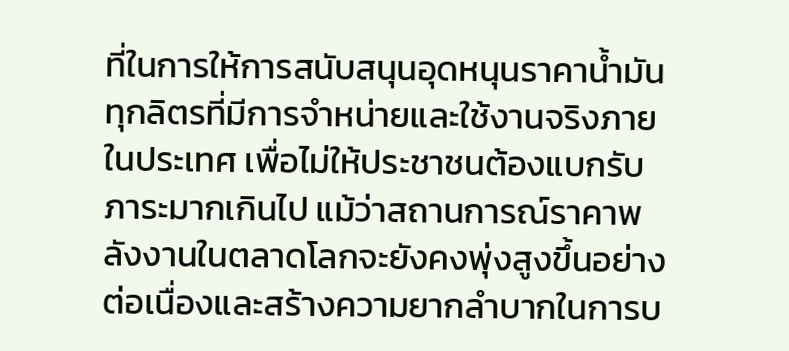ที่ในการให้การสนับสนุนอุดหนุนราคาน้ำมันทุกลิตรที่มีการจำหน่ายและใช้งานจริงภายในประเทศ เพื่อไม่ให้ประชาชนต้องแบกรับภาระมากเกินไป แม้ว่าสถานการณ์ราคาพลังงานในตลาดโลกจะยังคงพุ่งสูงขึ้นอย่างต่อเนื่องและสร้างความยากลำบากในการบ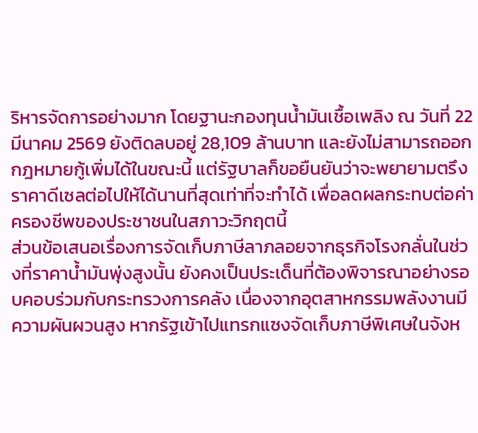ริหารจัดการอย่างมาก โดยฐานะกองทุนน้ำมันเชื้อเพลิง ณ วันที่ 22 มีนาคม 2569 ยังติดลบอยู่ 28,109 ล้านบาท และยังไม่สามารถออกกฎหมายกู้เพิ่มได้ในขณะนี้ แต่รัฐบาลก็ขอยืนยันว่าจะพยายามตรึงราคาดีเซลต่อไปให้ได้นานที่สุดเท่าที่จะทำได้ เพื่อลดผลกระทบต่อค่าครองชีพของประชาชนในสภาวะวิกฤตนี้
ส่วนข้อเสนอเรื่องการจัดเก็บภาษีลาภลอยจากธุรกิจโรงกลั่นในช่วงที่ราคาน้ำมันพุ่งสูงนั้น ยังคงเป็นประเด็นที่ต้องพิจารณาอย่างรอบคอบร่วมกับกระทรวงการคลัง เนื่องจากอุตสาหกรรมพลังงานมีความผันผวนสูง หากรัฐเข้าไปแทรกแซงจัดเก็บภาษีพิเศษในจังห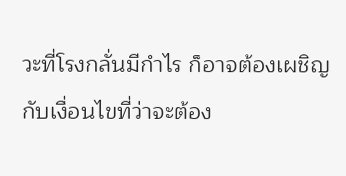วะที่โรงกลั่นมีกำไร ก็อาจต้องเผชิญกับเงื่อนไขที่ว่าจะต้อง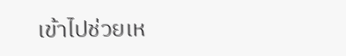เข้าไปช่วยเห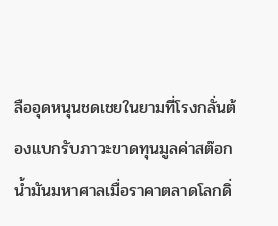ลืออุดหนุนชดเชยในยามที่โรงกลั่นต้องแบกรับภาวะขาดทุนมูลค่าสต๊อกน้ำมันมหาศาลเมื่อราคาตลาดโลกดิ่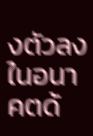งตัวลงในอนาคตด้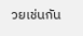วยเช่นกัน